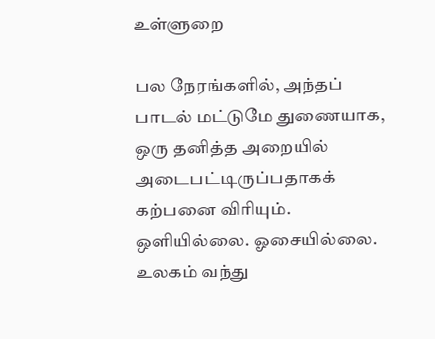உள்ளுறை

பல நேரங்களில், அந்தப் பாடல் மட்டுமே துணையாக, ஒரு தனித்த அறையில் அடைபட்டிருப்பதாகக் கற்பனை விரியும். ஒளியில்லை. ஓசையில்லை. உலகம் வந்து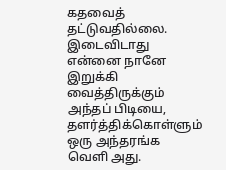கதவைத் தட்டுவதில்லை. இடைவிடாது என்னை நானே இறுக்கி வைத்திருக்கும் அந்தப் பிடியை, தளர்த்திக்கொள்ளும் ஒரு அந்தரங்க வெளி அது.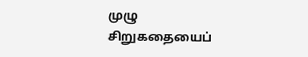முழு சிறுகதையைப்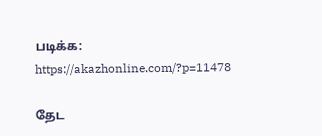படிக்க: https://akazhonline.com/?p=11478

தேட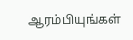ஆரம்பியுங்கள்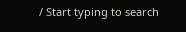/ Start typing to search